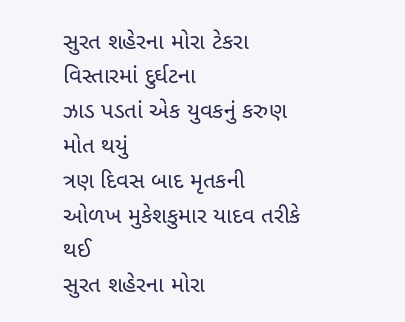સુરત શહેરના મોરા ટેકરા વિસ્તારમાં દુર્ઘટના
ઝાડ પડતાં એક યુવકનું કરુણ મોત થયું
ત્રણ દિવસ બાદ મૃતકની ઓળખ મુકેશકુમાર યાદવ તરીકે થઈ
સુરત શહેરના મોરા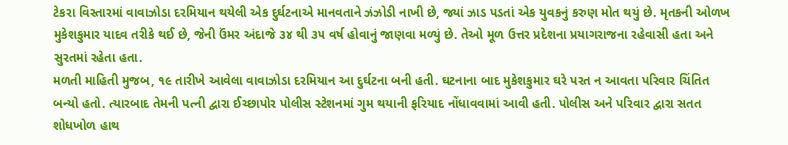ટેકરા વિસ્તારમાં વાવાઝોડા દરમિયાન થયેલી એક દુર્ઘટનાએ માનવતાને ઝંઝોડી નાખી છે, જ્યાં ઝાડ પડતાં એક યુવકનું કરુણ મોત થયું છે. મૃતકની ઓળખ મુકેશકુમાર યાદવ તરીકે થઈ છે, જેની ઉંમર અંદાજે ૩૪ થી ૩૫ વર્ષ હોવાનું જાણવા મળ્યું છે. તેઓ મૂળ ઉત્તર પ્રદેશના પ્રયાગરાજના રહેવાસી હતા અને સુરતમાં રહેતા હતા.
મળતી માહિતી મુજબ, ૧૯ તારીખે આવેલા વાવાઝોડા દરમિયાન આ દુર્ઘટના બની હતી. ઘટનાના બાદ મુકેશકુમાર ઘરે પરત ન આવતા પરિવાર ચિંતિત બન્યો હતો. ત્યારબાદ તેમની પત્ની દ્વારા ઈચ્છાપોર પોલીસ સ્ટેશનમાં ગુમ થયાની ફરિયાદ નોંધાવવામાં આવી હતી. પોલીસ અને પરિવાર દ્વારા સતત શોધખોળ હાથ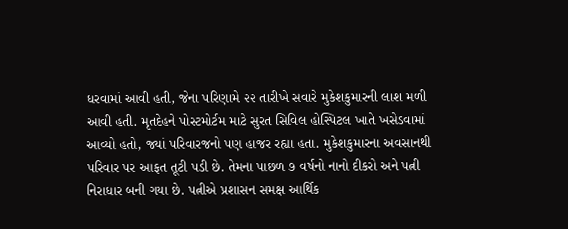ધરવામાં આવી હતી, જેના પરિણામે ૨૨ તારીખે સવારે મુકેશકુમારની લાશ મળી આવી હતી. મૃતદેહને પોસ્ટમોર્ટમ માટે સુરત સિવિલ હોસ્પિટલ ખાતે ખસેડવામાં આવ્યો હતો, જ્યાં પરિવારજનો પણ હાજર રહ્યા હતા. મુકેશકુમારના અવસાનથી પરિવાર પર આફત તૂટી પડી છે. તેમના પાછળ ૭ વર્ષનો નાનો દીકરો અને પત્ની નિરાધાર બની ગયા છે. પત્નીએ પ્રશાસન સમક્ષ આર્થિક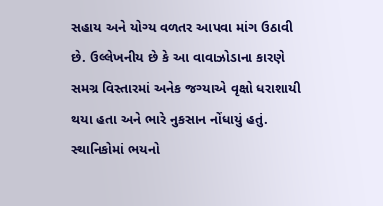સહાય અને યોગ્ય વળતર આપવા માંગ ઉઠાવી છે. ઉલ્લેખનીય છે કે આ વાવાઝોડાના કારણે સમગ્ર વિસ્તારમાં અનેક જગ્યાએ વૃક્ષો ધરાશાયી થયા હતા અને ભારે નુકસાન નોંધાયું હતું. સ્થાનિકોમાં ભયનો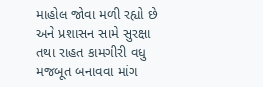માહોલ જોવા મળી રહ્યો છે અને પ્રશાસન સામે સુરક્ષા તથા રાહત કામગીરી વધુ મજબૂત બનાવવા માંગ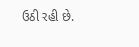ઉઠી રહી છે.